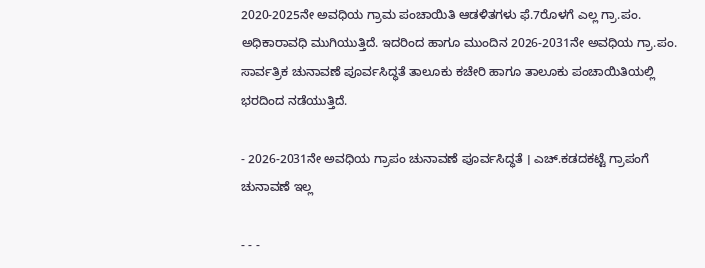2020-2025ನೇ ಅವಧಿಯ ಗ್ರಾಮ ಪಂಚಾಯಿತಿ ಆಡಳಿತಗಳು ಫೆ.7ರೊಳಗೆ ಎಲ್ಲ ಗ್ರಾ.ಪಂ. ಅಧಿಕಾರಾವಧಿ ಮುಗಿಯುತ್ತಿದೆ. ಇದರಿಂದ ಹಾಗೂ ಮುಂದಿನ 2026-2031ನೇ ಅವಧಿಯ ಗ್ರಾ.ಪಂ. ಸಾರ್ವತ್ರಿಕ ಚುನಾವಣೆ ಪೂರ್ವಸಿದ್ಧತೆ ತಾಲೂಕು ಕಚೇರಿ ಹಾಗೂ ತಾಲೂಕು ಪಂಚಾಯಿತಿಯಲ್ಲಿ ಭರದಿಂದ ನಡೆಯುತ್ತಿದೆ.

- 2026-2031ನೇ ಅವಧಿಯ ಗ್ರಾಪಂ ಚುನಾವಣೆ ಪೂರ್ವಸಿದ್ಧತೆ । ಎಚ್.ಕಡದಕಟ್ಟೆ ಗ್ರಾಪಂಗೆ ಚುನಾವಣೆ ಇಲ್ಲ

- - -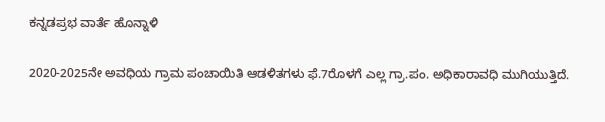ಕನ್ನಡಪ್ರಭ ವಾರ್ತೆ ಹೊನ್ನಾಳಿ

2020-2025ನೇ ಅವಧಿಯ ಗ್ರಾಮ ಪಂಚಾಯಿತಿ ಆಡಳಿತಗಳು ಫೆ.7ರೊಳಗೆ ಎಲ್ಲ ಗ್ರಾ.ಪಂ. ಅಧಿಕಾರಾವಧಿ ಮುಗಿಯುತ್ತಿದೆ.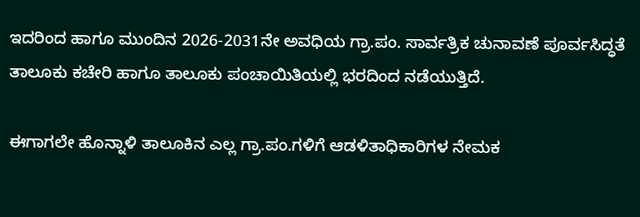ಇದರಿಂದ ಹಾಗೂ ಮುಂದಿನ 2026-2031ನೇ ಅವಧಿಯ ಗ್ರಾ.ಪಂ. ಸಾರ್ವತ್ರಿಕ ಚುನಾವಣೆ ಪೂರ್ವಸಿದ್ಧತೆ ತಾಲೂಕು ಕಚೇರಿ ಹಾಗೂ ತಾಲೂಕು ಪಂಚಾಯಿತಿಯಲ್ಲಿ ಭರದಿಂದ ನಡೆಯುತ್ತಿದೆ.

ಈಗಾಗಲೇ ಹೊನ್ನಾಳಿ ತಾಲೂಕಿನ ಎಲ್ಲ ಗ್ರಾ.ಪಂ.ಗಳಿಗೆ ಆಡಳಿತಾಧಿಕಾರಿಗಳ ನೇಮಕ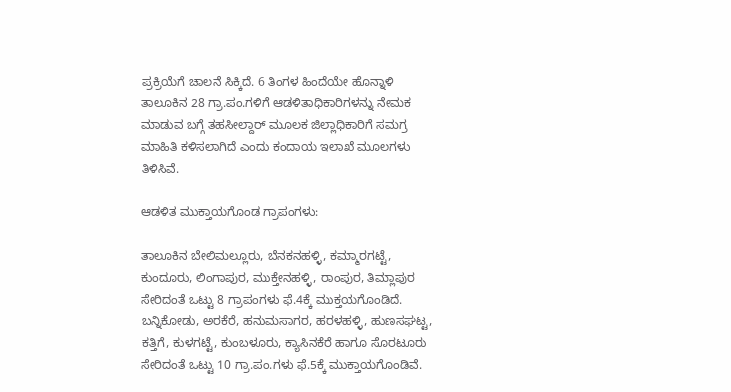ಪ್ರಕ್ರಿಯೆಗೆ ಚಾಲನೆ ಸಿಕ್ಕಿದೆ. 6 ತಿಂಗಳ ಹಿಂದೆಯೇ ಹೊನ್ನಾಳಿ ತಾಲೂಕಿನ 28 ಗ್ರಾ.ಪಂ.ಗಳಿಗೆ ಆಡಳಿತಾಧಿಕಾರಿಗಳನ್ನು ನೇಮಕ ಮಾಡುವ ಬಗ್ಗೆ ತಹಸೀಲ್ದಾರ್ ಮೂಲಕ ಜಿಲ್ಲಾಧಿಕಾರಿಗೆ ಸಮಗ್ರ ಮಾಹಿತಿ ಕಳಿಸಲಾಗಿದೆ ಎಂದು ಕಂದಾಯ ಇಲಾಖೆ ಮೂಲಗಳು ತಿಳಿಸಿವೆ.

ಆಡಳಿತ ಮುಕ್ತಾಯಗೊಂಡ ಗ್ರಾಪಂಗಳು:

ತಾಲೂಕಿನ ಬೇಲಿಮಲ್ಲೂರು, ಬೆನಕನಹಳ್ಳಿ, ಕಮ್ಮಾರಗಟ್ಟೆ, ಕುಂದೂರು, ಲಿಂಗಾಪುರ, ಮುಕ್ತೇನಹಳ್ಳಿ, ರಾಂಪುರ, ತಿಮ್ಲಾಪುರ ಸೇರಿದಂತೆ ಒಟ್ಟು 8 ಗ್ರಾಪಂಗಳು ಫೆ.4ಕ್ಕೆ ಮುಕ್ತಯಗೊಂಡಿದೆ. ಬನ್ನಿಕೋಡು, ಅರಕೆರೆ, ಹನುಮಸಾಗರ, ಹರಳಹಳ್ಳಿ, ಹುಣಸಘಟ್ಟ, ಕತ್ತಿಗೆ, ಕುಳಗಟ್ಟೆ, ಕುಂಬಳೂರು, ಕ್ಯಾಸಿನಕೆರೆ ಹಾಗೂ ಸೊರಟೂರು ಸೇರಿದಂತೆ ಒಟ್ಟು 10 ಗ್ರಾ.ಪಂ.ಗಳು ಫೆ.5ಕ್ಕೆ ಮುಕ್ತಾಯಗೊಂಡಿವೆ.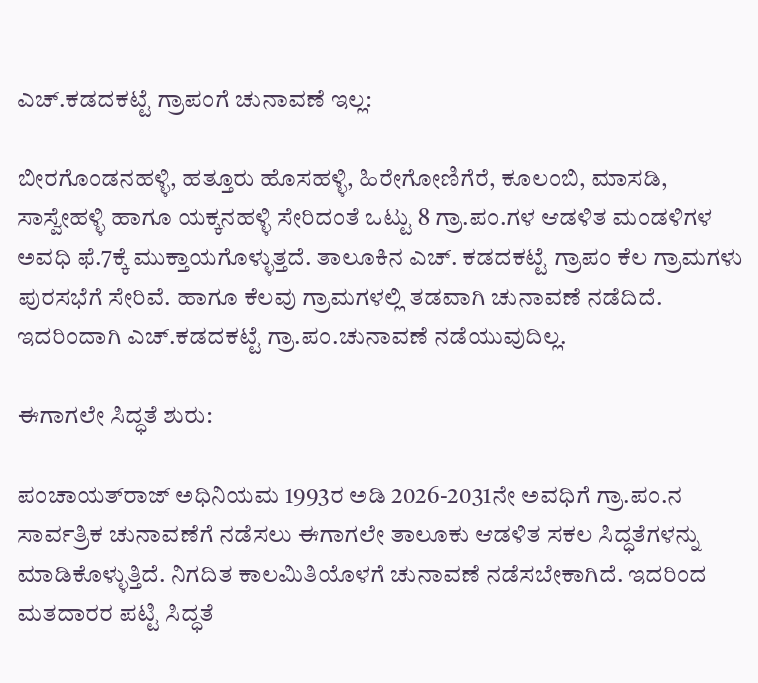ಎಚ್.ಕಡದಕಟ್ಟೆ ಗ್ರಾಪಂಗೆ ಚುನಾವಣೆ ಇಲ್ಲ:

ಬೀರಗೊಂಡನಹಳ್ಳಿ, ಹತ್ತೂರು ಹೊಸಹಳ್ಳಿ, ಹಿರೇಗೋಣಿಗೆರೆ, ಕೂಲಂಬಿ, ಮಾಸಡಿ, ಸಾಸ್ವೇಹಳ್ಳಿ ಹಾಗೂ ಯಕ್ಕನಹಳ್ಳಿ ಸೇರಿದಂತೆ ಒಟ್ಟು 8 ಗ್ರಾ.ಪಂ.ಗಳ ಆಡಳಿತ ಮಂಡಳಿಗಳ ಅವಧಿ ಫೆ.7ಕ್ಕೆ ಮುಕ್ತಾಯಗೊಳ್ಳುತ್ತದೆ. ತಾಲೂಕಿನ ಎಚ್. ಕಡದಕಟ್ಟೆ ಗ್ರಾಪಂ ಕೆಲ ಗ್ರಾಮಗಳು ಪುರಸಭೆಗೆ ಸೇರಿವೆ. ಹಾಗೂ ಕೆಲವು ಗ್ರಾಮಗಳಲ್ಲಿ ತಡವಾಗಿ ಚುನಾವಣೆ ನಡೆದಿದೆ. ಇದರಿಂದಾಗಿ ಎಚ್.ಕಡದಕಟ್ಟೆ ಗ್ರಾ.ಪಂ.ಚುನಾವಣೆ ನಡೆಯುವುದಿಲ್ಲ.

ಈಗಾಗಲೇ ಸಿದ್ಧತೆ ಶುರು:

ಪಂಚಾಯತ್‌ರಾಜ್ ಅಧಿನಿಯಮ 1993ರ ಅಡಿ 2026-2031ನೇ ಅವಧಿಗೆ ಗ್ರಾ.ಪಂ.ನ ಸಾರ್ವತ್ರಿಕ ಚುನಾವಣೆಗೆ ನಡೆಸಲು ಈಗಾಗಲೇ ತಾಲೂಕು ಆಡಳಿತ ಸಕಲ ಸಿದ್ಧತೆಗಳನ್ನು ಮಾಡಿಕೊಳ್ಳುತ್ತಿದೆ. ನಿಗದಿತ ಕಾಲಮಿತಿಯೊಳಗೆ ಚುನಾವಣೆ ನಡೆಸಬೇಕಾಗಿದೆ. ಇದರಿಂದ ಮತದಾರರ ಪಟ್ಟಿ ಸಿದ್ಧತೆ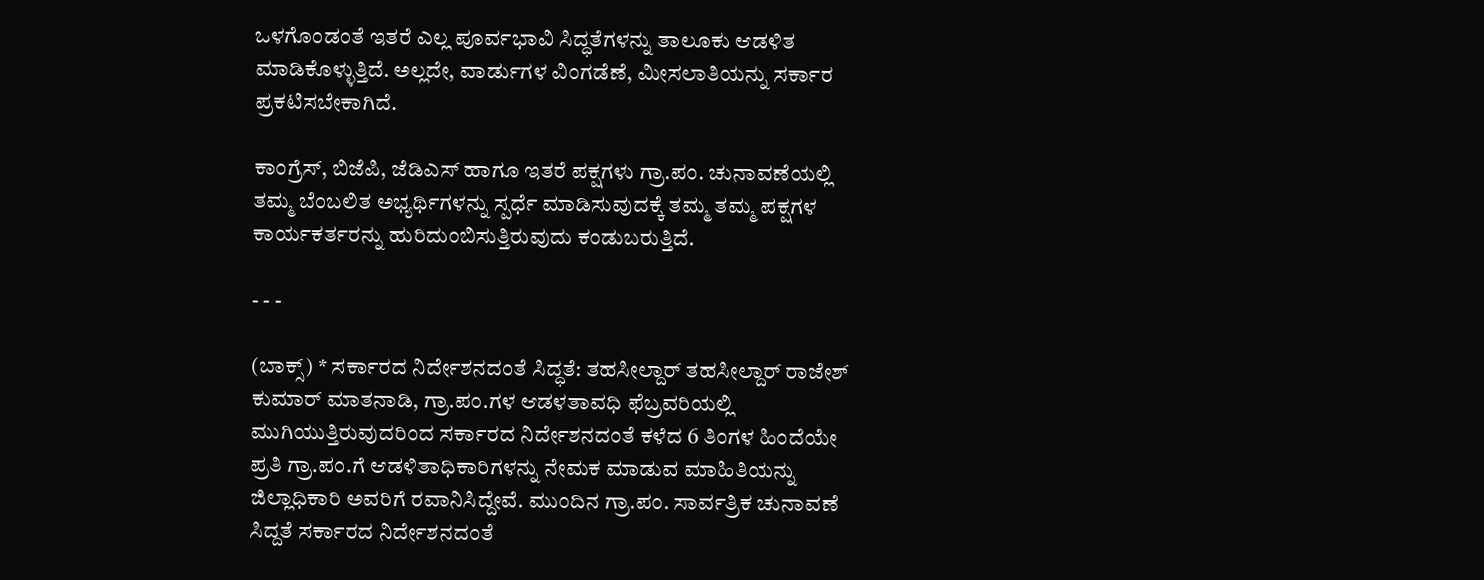ಒಳಗೊಂಡಂತೆ ಇತರೆ ಎಲ್ಲ ಪೂರ್ವಭಾವಿ ಸಿದ್ಧತೆಗಳನ್ನು ತಾಲೂಕು ಆಡಳಿತ ಮಾಡಿಕೊಳ್ಳುತ್ತಿದೆ. ಅಲ್ಲದೇ, ವಾರ್ಡುಗಳ ವಿಂಗಡೆಣೆ, ಮೀಸಲಾತಿಯನ್ನು ಸರ್ಕಾರ ಪ್ರಕಟಿಸಬೇಕಾಗಿದೆ.

ಕಾಂಗ್ರೆಸ್, ಬಿಜೆಪಿ, ಜೆಡಿಎಸ್ ಹಾಗೂ ಇತರೆ ಪಕ್ಷಗಳು ಗ್ರಾ.ಪಂ. ಚುನಾವಣೆಯಲ್ಲಿ ತಮ್ಮ ಬೆಂಬಲಿತ ಅಭ್ಯರ್ಥಿಗಳನ್ನು ಸ್ಪರ್ಧೆ ಮಾಡಿಸುವುದಕ್ಕೆ ತಮ್ಮ ತಮ್ಮ ಪಕ್ಷಗಳ ಕಾರ್ಯಕರ್ತರನ್ನು ಹುರಿದುಂಬಿಸುತ್ತಿರುವುದು ಕಂಡುಬರುತ್ತಿದೆ.

- - -

(ಬಾಕ್ಸ್‌) * ಸರ್ಕಾರದ ನಿರ್ದೇಶನದಂತೆ ಸಿದ್ಧತೆ: ತಹಸೀಲ್ದಾರ್‌ ತಹಸೀಲ್ದಾರ್ ರಾಜೇಶ್ ಕುಮಾರ್ ಮಾತನಾಡಿ, ಗ್ರಾ.ಪಂ.ಗಳ ಆಡಳತಾವಧಿ ಫೆಬ್ರವರಿಯಲ್ಲಿ ಮುಗಿಯುತ್ತಿರುವುದರಿಂದ ಸರ್ಕಾರದ ನಿರ್ದೇಶನದಂತೆ ಕಳೆದ 6 ತಿಂಗಳ ಹಿಂದೆಯೇ ಪ್ರತಿ ಗ್ರಾ.ಪಂ.ಗೆ ಆಡಳಿತಾಧಿಕಾರಿಗಳನ್ನು ನೇಮಕ ಮಾಡುವ ಮಾಹಿತಿಯನ್ನು ಜಿಲ್ಲಾಧಿಕಾರಿ ಅವರಿಗೆ ರವಾನಿಸಿದ್ದೇವೆ. ಮುಂದಿನ ಗ್ರಾ.ಪಂ. ಸಾರ್ವತ್ರಿಕ ಚುನಾವಣೆ ಸಿದ್ದತೆ ಸರ್ಕಾರದ ನಿರ್ದೇಶನದಂತೆ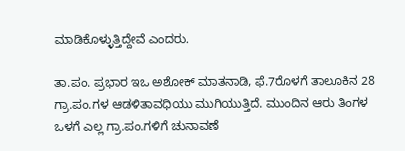ಮಾಡಿಕೊಳ್ಳುತ್ತಿದ್ದೇವೆ ಎಂದರು.

ತಾ.ಪಂ. ಪ್ರಭಾರ ಇಒ ಅಶೋಕ್ ಮಾತನಾಡಿ, ಫೆ.7ರೊಳಗೆ ತಾಲೂಕಿನ 28 ಗ್ರಾ.ಪಂ.ಗಳ ಆಡಳಿತಾವಧಿಯು ಮುಗಿಯುತ್ತಿದೆ. ಮುಂದಿನ ಆರು ತಿಂಗಳ ಒಳಗೆ ಎಲ್ಲ ಗ್ರಾ.ಪಂ.ಗಳಿಗೆ ಚುನಾವಣೆ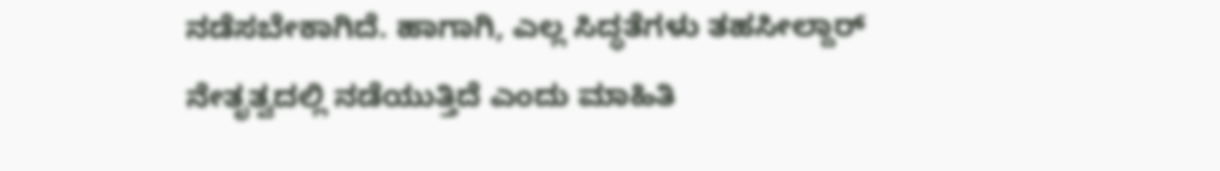ನಡೆಸಬೇಕಾಗಿದೆ. ಹಾಗಾಗಿ, ಎಲ್ಲ ಸಿದ್ಧತೆಗಳು ತಹಸೀಲ್ದಾರ್ ನೇತೃತ್ವದಲ್ಲಿ ನಡೆಯುತ್ತಿದೆ ಎಂದು ಮಾಹಿತಿ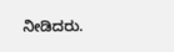ನೀಡಿದರು.